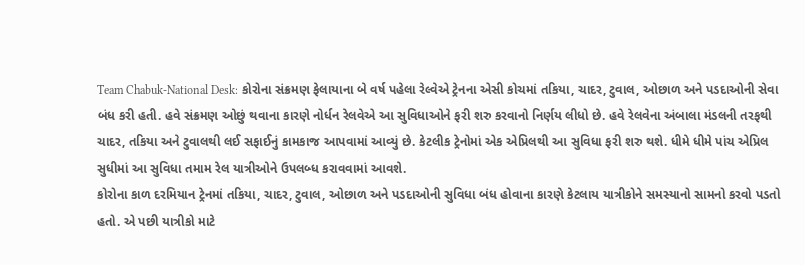Team Chabuk-National Desk: કોરોના સંક્રમણ ફેલાયાના બે વર્ષ પહેલા રેલ્વેએ ટ્રેનના એસી કોચમાં તકિયા, ચાદર, ટુવાલ, ઓછાળ અને પડદાઓની સેવા બંધ કરી હતી. હવે સંક્રમણ ઓછું થવાના કારણે નોર્ધન રેલવેએ આ સુવિધાઓને ફરી શરુ કરવાનો નિર્ણય લીધો છે. હવે રેલવેના અંબાલા મંડલની તરફથી ચાદર, તકિયા અને ટુવાલથી લઈ સફાઈનું કામકાજ આપવામાં આવ્યું છે. કેટલીક ટ્રેનોમાં એક એપ્રિલથી આ સુવિધા ફરી શરુ થશે. ધીમે ધીમે પાંચ એપ્રિલ સુધીમાં આ સુવિધા તમામ રેલ યાત્રીઓને ઉપલબ્ધ કરાવવામાં આવશે.
કોરોના કાળ દરમિયાન ટ્રેનમાં તકિયા, ચાદર, ટુવાલ, ઓછાળ અને પડદાઓની સુવિધા બંધ હોવાના કારણે કેટલાય યાત્રીકોને સમસ્યાનો સામનો કરવો પડતો હતો. એ પછી યાત્રીકો માટે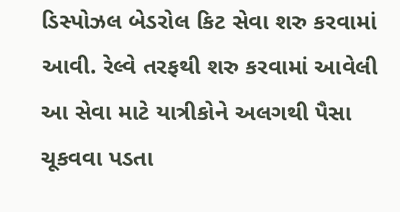ડિસ્પોઝલ બેડરોલ કિટ સેવા શરુ કરવામાં આવી. રેલ્વે તરફથી શરુ કરવામાં આવેલી આ સેવા માટે યાત્રીકોને અલગથી પૈસા ચૂકવવા પડતા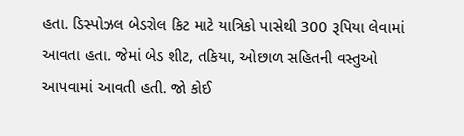હતા. ડિસ્પોઝલ બેડરોલ કિટ માટે યાત્રિકો પાસેથી 300 રૂપિયા લેવામાં આવતા હતા. જેમાં બેડ શીટ, તકિયા, ઓછાળ સહિતની વસ્તુઓ આપવામાં આવતી હતી. જો કોઈ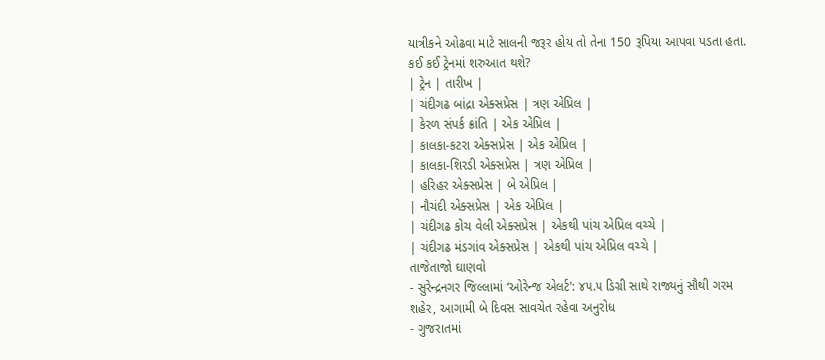યાત્રીકને ઓઢવા માટે સાલની જરૂર હોય તો તેના 150 રૂપિયા આપવા પડતા હતા.
કઈ કઈ ટ્રેનમાં શરુઆત થશે?
| ટ્રેન | તારીખ |
| ચંદીગઢ બાંદ્રા એક્સપ્રેસ | ત્રણ એપ્રિલ |
| કેરળ સંપર્ક ક્રાંતિ | એક એપ્રિલ |
| કાલકા-કટરા એક્સપ્રેસ | એક એપ્રિલ |
| કાલકા-શિરડી એક્સપ્રેસ | ત્રણ એપ્રિલ |
| હરિહર એક્સપ્રેસ | બે એપ્રિલ |
| નૌચંદી એક્સપ્રેસ | એક એપ્રિલ |
| ચંદીગઢ કોચ વેલી એક્સપ્રેસ | એકથી પાંચ એપ્રિલ વચ્ચે |
| ચંદીગઢ મંડગાંવ એક્સપ્રેસ | એકથી પાંચ એપ્રિલ વચ્ચે |
તાજેતાજો ઘાણવો
- સુરેન્દ્રનગર જિલ્લામાં ‘ઓરેન્જ એલર્ટ’: ૪૫.૫ ડિગ્રી સાથે રાજ્યનું સૌથી ગરમ શહેર, આગામી બે દિવસ સાવચેત રહેવા અનુરોધ
- ગુજરાતમાં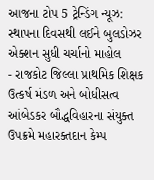આજના ટોપ 5 ટ્રેન્ડિંગ ન્યૂઝ: સ્થાપના દિવસથી લઈને બુલડોઝર એક્શન સુધી ચર્ચાનો માહોલ
- રાજકોટ જિલ્લા પ્રાથમિક શિક્ષક ઉત્કર્ષ મંડળ અને બોધીસત્વ આંબેડકર બૌદ્ધવિહારના સંયુક્ત ઉપક્રમે મહારક્તદાન કેમ્પ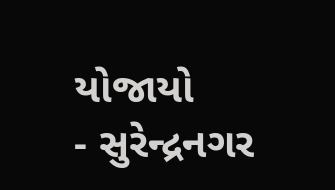યોજાયો
- સુરેન્દ્રનગર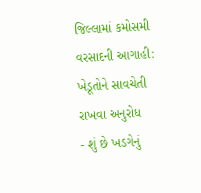જિલ્લામાં કમોસમી વરસાદની આગાહી: ખેડૂતોને સાવચેતી રાખવા અનુરોધ
- શું છે ખડગેનું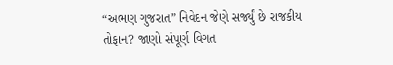“અભણ ગુજરાત” નિવેદન જેણે સર્જ્યું છે રાજકીય તોફાન? જાણો સંપૂર્ણ વિગત